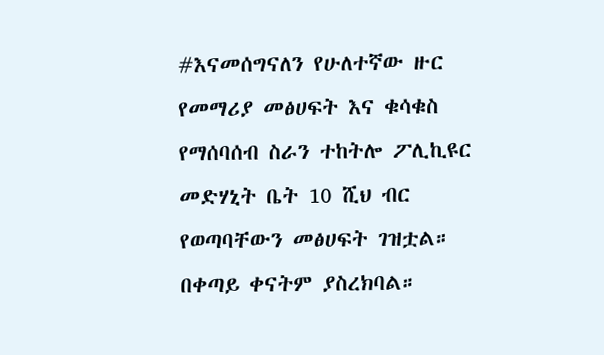#እናመሰግናለን የሁለተኛው ዙር የመማሪያ መፅሀፍት እና ቁሳቁስ የማሰባሰብ ስራን ተከትሎ ፖሊኪዩር መድሃኒት ቤት 10 ሺህ ብር የወጣባቸውን መፅሀፍት ገዝቷል። በቀጣይ ቀናትም ያስረክባል።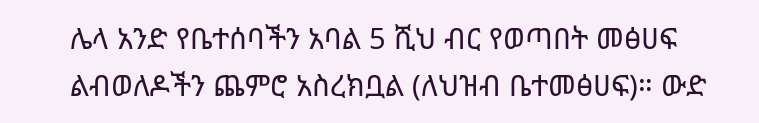ሌላ አንድ የቤተሰባችን አባል 5 ሺህ ብር የወጣበት መፅሀፍ ልብወለዶችን ጨምሮ አስረክቧል (ለህዝብ ቤተመፅሀፍ)። ውድ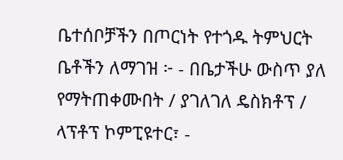ቤተሰቦቻችን በጦርነት የተጎዱ ትምህርት ቤቶችን ለማገዝ ፦ - በቤታችሁ ውስጥ ያለ የማትጠቀሙበት / ያገለገለ ዴስክቶፕ / ላፕቶፕ ኮምፒዩተር፣ -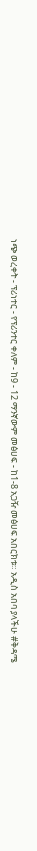ነጭ ወረቀት - ፕሪነተር - የፕሪንተር ቀለም - ከ9 - 12 ማንኛውም መፅሀፍ - ከ1-8 አጋዥ መፅሀፍ አበርክቱ። አዲስ አበባ ያላችሁ #ቅዳሜ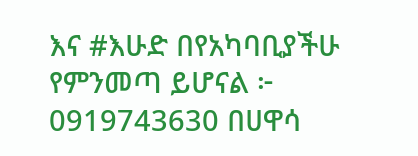እና #እሁድ በየአካባቢያችሁ የምንመጣ ይሆናል ፦ 0919743630 በሀዋሳ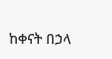ከቀናት በኃላ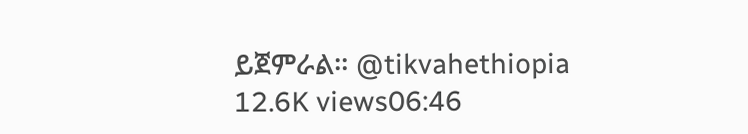ይጀምራል። @tikvahethiopia 12.6K views06:46